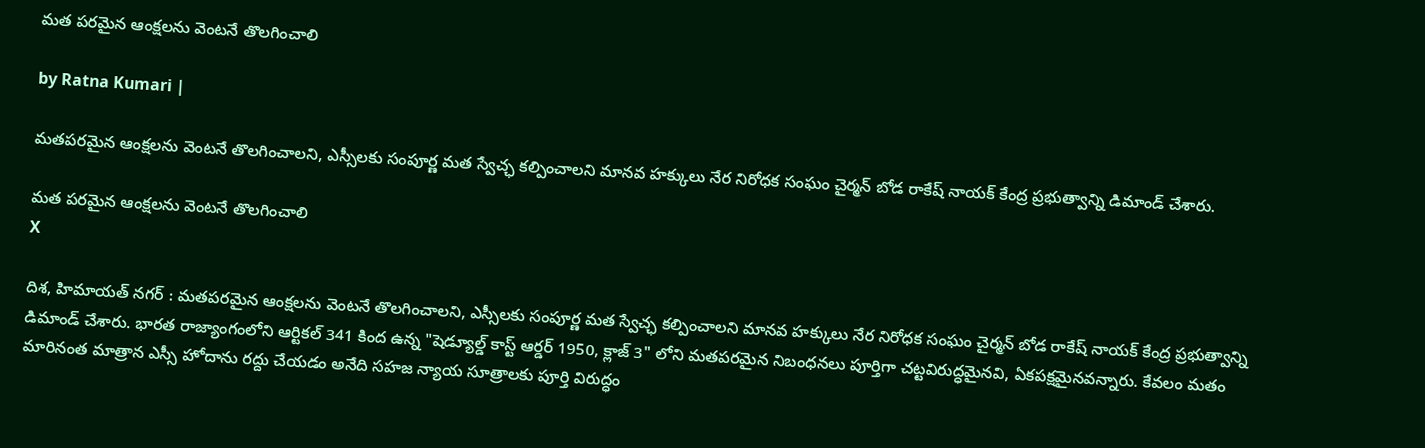మ‌త ప‌ర‌మైన ఆంక్ష‌ల‌ను వెంట‌నే తొల‌గించాలి

by Ratna Kumari |

మతపరమైన ఆంక్షలను వెంటనే తొలగించాలని, ఎస్సీలకు సంపూర్ణ మత స్వేచ్ఛ కల్పించాలని మానవ హక్కులు నేర నిరోధక సంఘం చైర్మన్ బోడ రాకేష్ నాయక్ కేంద్ర ప్రభుత్వాన్ని డిమాండ్ చేశారు.

మ‌త ప‌ర‌మైన ఆంక్ష‌ల‌ను వెంట‌నే తొల‌గించాలి
X

దిశ, హిమాయత్ నగర్ : మతపరమైన ఆంక్షలను వెంటనే తొలగించాలని, ఎస్సీలకు సంపూర్ణ మత స్వేచ్ఛ కల్పించాలని మానవ హక్కులు నేర నిరోధక సంఘం చైర్మన్ బోడ రాకేష్ నాయక్ కేంద్ర ప్రభుత్వాన్ని డిమాండ్ చేశారు. భారత రాజ్యాంగంలోని ఆర్టికల్ 341 కింద ఉన్న "షెడ్యూల్డ్ కాస్ట్ ఆర్డర్ 1950, క్లాజ్ 3" లోని మతపరమైన నిబంధనలు పూర్తిగా చట్టవిరుద్ధమైనవి, ఏకపక్షమైనవన్నారు. కేవలం మతం మారినంత మాత్రాన ఎస్సీ హోదాను రద్దు చేయడం అనేది సహజ న్యాయ సూత్రాలకు పూర్తి విరుద్ధం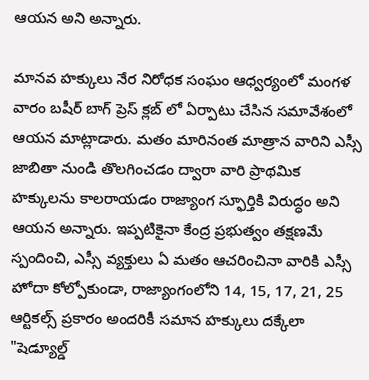ఆయన అని అన్నారు.

మానవ హక్కులు నేర నిరోధక సంఘం ఆధ్వర్యంలో మంగళ వారం బషీర్ బాగ్ ప్రెస్ క్లబ్ లో ఏర్పాటు చేసిన సమావేశంలో ఆయన మాట్లాడారు. మతం మారినంత మాత్రాన వారిని ఎస్సీ జాబితా నుండి తొలగించడం ద్వారా వారి ప్రాథమిక హక్కులను కాలరాయడం రాజ్యాంగ స్ఫూర్తికి విరుద్ధం అని ఆయన అన్నారు. ఇప్పటికైనా కేంద్ర ప్రభుత్వం తక్షణమే స్పందించి, ఎస్సీ వ్యక్తులు ఏ మతం ఆచరించినా వారికి ఎస్సీ హోదా కోల్పోకుండా, రాజ్యాంగంలోని 14, 15, 17, 21, 25 ఆర్టికల్స్ ప్రకారం అందరికీ సమాన హక్కులు దక్కేలా "షెడ్యూల్డ్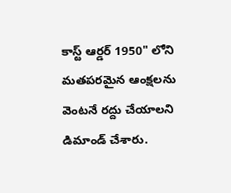కాస్ట్ ఆర్డర్ 1950" లోని మతపరమైన ఆంక్షలను వెంటనే రద్దు చేయాలని డిమాండ్ చేశారు.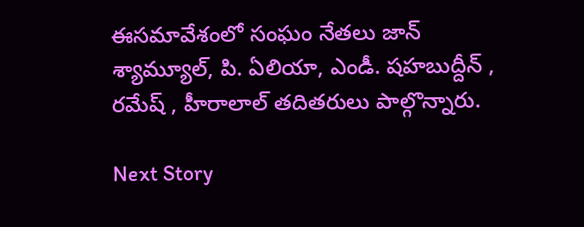ఈసమావేశంలో సంఘం నేతలు జాన్ శ్యామ్యూల్, పి. ఏలియా, ఎండీ. షహబుద్దీన్ , రమేష్ , హీరాలాల్ తదితరులు పాల్గొన్నారు.

Next Story